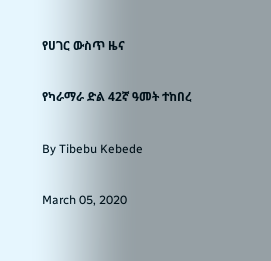የሀገር ውስጥ ዜና

የካራማራ ድል 42ኛ ዓመት ተከበረ

By Tibebu Kebede

March 05, 2020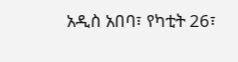አዲስ አበባ፣ የካቲት 26፣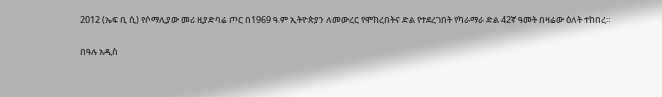2012 (ኤፍ ቢ ሲ) የሶማሊያው መሪ ዚያድባሬ ጦር በ1969 ዓ.ም ኢትዮጵያን ለመውረር የሞከረበትና ድል የተደረገበት የካራማራ ድል 42ኛ ዓመት በዛሬው ዕለት ተከበረ።

በዓሉ አዲስ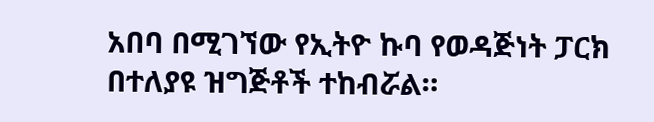አበባ በሚገኘው የኢትዮ ኩባ የወዳጅነት ፓርክ በተለያዩ ዝግጅቶች ተከብሯል።